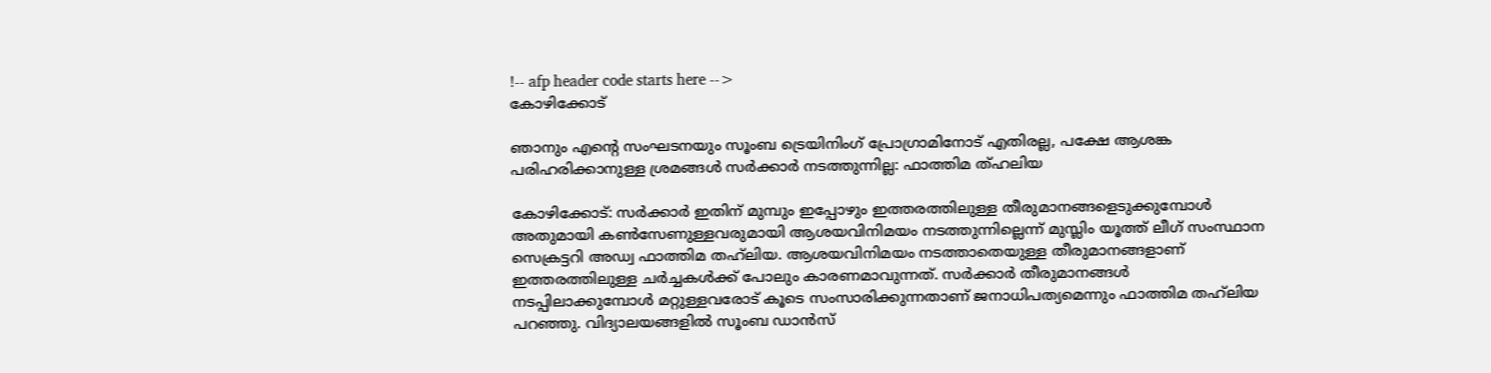!-- afp header code starts here -->
കോഴിക്കോട്

ഞാനും എൻ്റെ സംഘടനയും സൂംബ ട്രെയിനിംഗ് പ്രോഗ്രാമിനോട് എതിരല്ല, പക്ഷേ ആശങ്ക പരിഹരിക്കാനുള്ള ശ്രമങ്ങൾ സർക്കാർ നടത്തുന്നില്ല: ഫാത്തിമ ത്ഹലിയ

കോഴിക്കോട്: സർക്കാർ ഇതിന് മുമ്പും ഇപ്പോഴും ഇത്തരത്തിലുള്ള തീരുമാനങ്ങളെടുക്കുമ്പോൾ അതുമായി കൺസേണുള്ളവരുമായി ആശയവിനിമയം നടത്തുന്നില്ലെന്ന് മുസ്ലിം യൂത്ത് ലീഗ് സംസ്ഥാന സെക്രട്ടറി അഡ്വ ഫാത്തിമ തഹ്‍ലിയ. ആശയവിനിമയം നടത്താതെയുള്ള തീരുമാനങ്ങളാണ് ഇത്തരത്തിലുള്ള ചർച്ചകൾക്ക് പോലും കാരണമാവുന്നത്. സർക്കാർ തീരുമാനങ്ങൾ നടപ്പിലാക്കുമ്പോൾ മറ്റുള്ളവരോട് കൂടെ സംസാരിക്കുന്നതാണ് ജനാധിപത്യമെന്നും ഫാത്തിമ തഹ്‍ലിയ പറഞ്ഞു. വിദ്യാലയങ്ങളിൽ സൂംബ ഡാൻസ്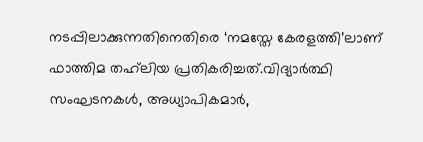നടപ്പിലാക്കുന്നതിനെതിരെ ‘നമസ്തേ കേരളത്തി’ലാണ് ഫാത്തിമ തഹ്‍ലിയ പ്രതികരിച്ചത്.വിദ്യാർത്ഥി സംഘടനകൾ, അധ്യാപികമാർ,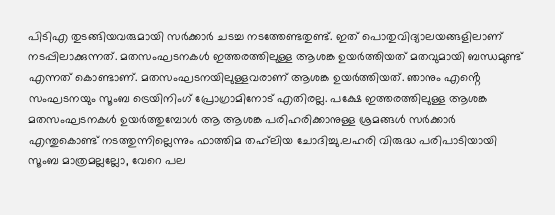പിടിഎ തുടങ്ങിയവരുമായി സർക്കാർ ചടച്ച നടത്തേണ്ടതുണ്ട്. ഇത് പൊതുവിദ്യാലയങ്ങളിലാണ് നടപ്പിലാക്കുന്നത്. മതസംഘടനകൾ ഇത്തരത്തിലുള്ള ആശങ്ക ഉയർത്തിയത് മതവുമായി ബന്ധമുണ്ട് എന്നത് കൊണ്ടാണ്. മതസംഘടനയിലുള്ളവരാണ് ആശങ്ക ഉയർത്തിയത്. ഞാനും എൻ്റെ സംഘടനയും സൂംബ ട്രെയിനിംഗ് പ്രോഗ്രാമിനോട് എതിരല്ല. പക്ഷേ ഇത്തരത്തിലുള്ള ആശങ്ക മതസംഘടനകൾ ഉയർത്തുമ്പോൾ ആ ആശങ്ക പരിഹരിക്കാനുള്ള ശ്രമങ്ങൾ സർക്കാർ എന്തുകൊണ്ട് നടത്തുന്നില്ലെന്നും ഫാത്തിമ തഹ്‍ലിയ ചോദിച്ചു.ലഹരി വിരുദ്ധ പരിപാടിയായി സൂംബ മാത്രമല്ലല്ലോ, വേറെ പല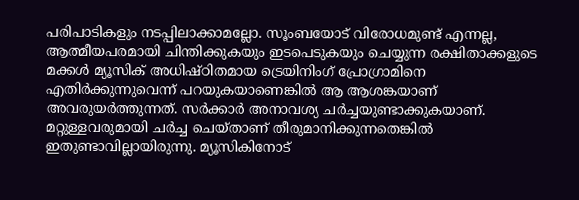പരിപാടികളും നടപ്പിലാക്കാമല്ലോ. സൂംബയോട് വിരോധമുണ്ട് എന്നല്ല, ആത്മീയപരമായി ചിന്തിക്കുകയും ഇടപെടുകയും ചെയ്യുന്ന രക്ഷിതാക്കളുടെ മക്കൾ മ്യൂസിക് അധിഷ്ഠിതമായ ട്രെയിനിംഗ് പ്രോഗ്രാമിനെ എതിർക്കുന്നുവെന്ന് പറയുകയാണെങ്കിൽ ആ ആശങ്കയാണ് അവരുയർത്തുന്നത്. സർക്കാർ അനാവശ്യ ചർച്ചയുണ്ടാക്കുകയാണ്. മറ്റുള്ളവരുമായി ചർച്ച ചെയ്താണ് തീരുമാനിക്കുന്നതെങ്കിൽ ഇതുണ്ടാവില്ലായിരുന്നു. മ്യൂസികിനോട്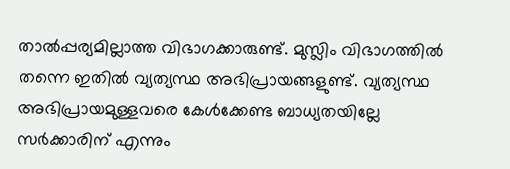താൽപ്പര്യമില്ലാത്ത വിഭാഗക്കാരുണ്ട്. മുസ്ലിം വിഭാഗത്തിൽ തന്നെ ഇതിൽ വ്യത്യസ്ഥ അഭിപ്രായങ്ങളുണ്ട്. വ്യത്യസ്ഥ അഭിപ്രായമുള്ളവരെ കേൾക്കേണ്ട ബാധ്യതയില്ലേ സർക്കാരിന് എന്നും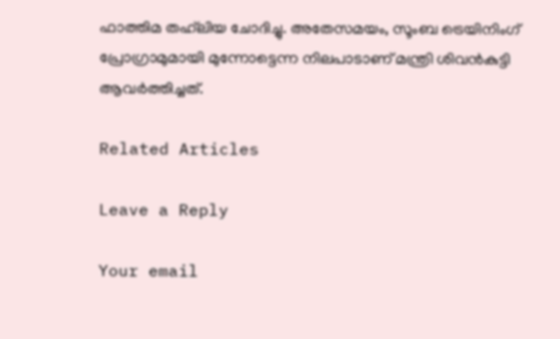ഫാത്തിമ തഹ്‍ലിയ ചോദിച്ചു. അതേസമയം, സൂംബ ട്രെയിനിംഗ് പ്രോഗ്രാമുമായി മുന്നോട്ടെന്ന നിലപാടാണ് മന്ത്രി ശിവൻകുട്ടി ആവർത്തിച്ചത്.

Related Articles

Leave a Reply

Your email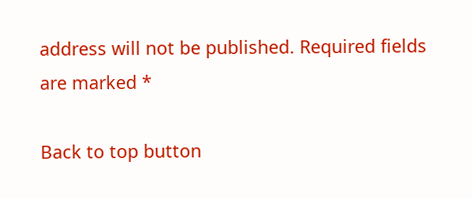address will not be published. Required fields are marked *

Back to top button